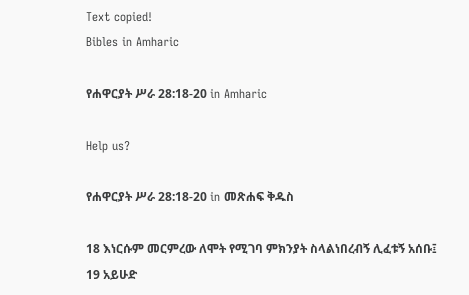Text copied!
Bibles in Amharic

የሐዋርያት ሥራ 28:18-20 in Amharic

Help us?

የሐዋርያት ሥራ 28:18-20 in መጽሐፍ ቅዱስ

18 እነርሱም መርምረው ለሞት የሚገባ ምክንያት ስላልነበረብኝ ሊፈቱኝ አሰቡ፤
19 አይሁድ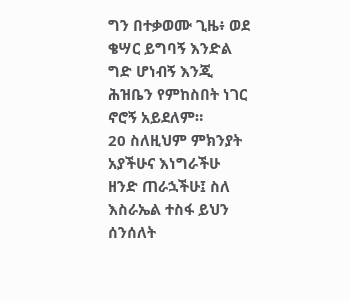ግን በተቃወሙ ጊዜ፥ ወደ ቄሣር ይግባኝ እንድል ግድ ሆነብኝ እንጂ ሕዝቤን የምከስበት ነገር ኖሮኝ አይደለም።
20 ስለዚህም ምክንያት አያችሁና እነግራችሁ ዘንድ ጠራኋችሁ፤ ስለ እስራኤል ተስፋ ይህን ሰንሰለት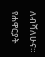ለብሻለሁና።
የሐዋርያት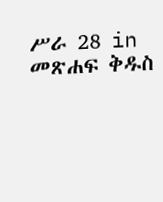ሥራ 28 in መጽሐፍ ቅዱስ